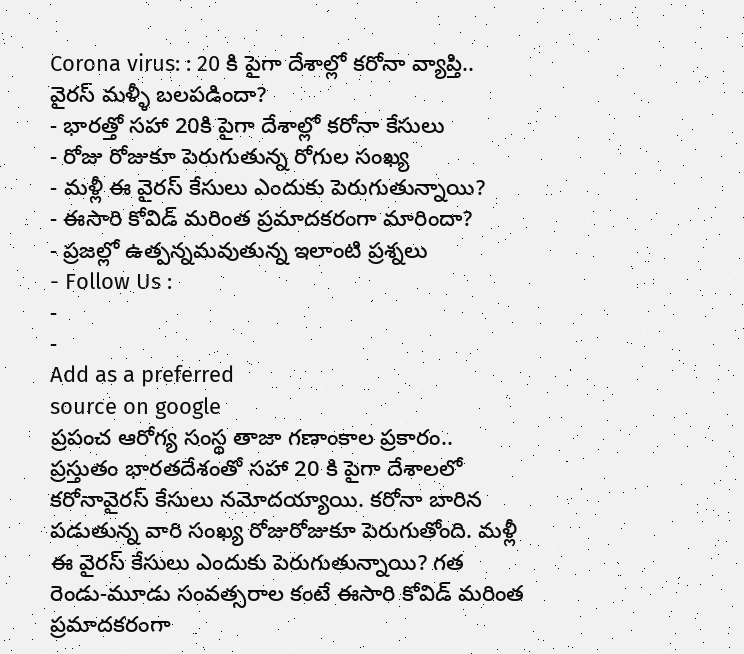Corona virus: : 20 కి పైగా దేశాల్లో కరోనా వ్యాప్తి.. వైరస్ మళ్ళీ బలపడిందా?
- భారత్తో సహా 20కి పైగా దేశాల్లో కరోనా కేసులు
- రోజు రోజుకూ పెరుగుతున్న రోగుల సంఖ్య
- మళ్లీ ఈ వైరస్ కేసులు ఎందుకు పెరుగుతున్నాయి?
- ఈసారి కోవిడ్ మరింత ప్రమాదకరంగా మారిందా?
- ప్రజల్లో ఉత్పన్నమవుతున్న ఇలాంటి ప్రశ్నలు
- Follow Us :
-
-
Add as a preferred
source on google
ప్రపంచ ఆరోగ్య సంస్థ తాజా గణాంకాల ప్రకారం.. ప్రస్తుతం భారతదేశంతో సహా 20 కి పైగా దేశాలలో కరోనావైరస్ కేసులు నమోదయ్యాయి. కరోనా బారిన పడుతున్న వారి సంఖ్య రోజురోజుకూ పెరుగుతోంది. మళ్లీ ఈ వైరస్ కేసులు ఎందుకు పెరుగుతున్నాయి? గత రెండు-మూడు సంవత్సరాల కంటే ఈసారి కోవిడ్ మరింత ప్రమాదకరంగా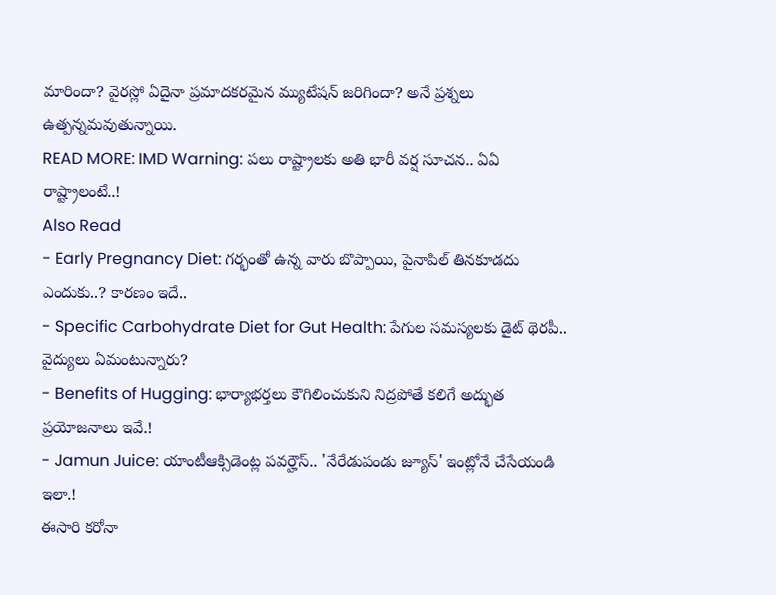మారిందా? వైరస్లో ఏదైనా ప్రమాదకరమైన మ్యుటేషన్ జరిగిందా? అనే ప్రశ్నలు ఉత్పన్నమవుతున్నాయి.
READ MORE: IMD Warning: పలు రాష్ట్రాలకు అతి భారీ వర్ష సూచన.. ఏఏ రాష్ట్రాలంటే..!
Also Read
- Early Pregnancy Diet: గర్భంతో ఉన్న వారు బొప్పాయి, పైనాపిల్ తినకూడదు ఎందుకు..? కారణం ఇదే..
- Specific Carbohydrate Diet for Gut Health: పేగుల సమస్యలకు డైట్ థెరపీ.. వైద్యులు ఏమంటున్నారు?
- Benefits of Hugging: భార్యాభర్తలు కౌగిలించుకుని నిద్రపోతే కలిగే అద్భుత ప్రయోజనాలు ఇవే.!
- Jamun Juice: యాంటీఆక్సిడెంట్ల పవర్హౌస్.. 'నేరేడుపండు జ్యూస్' ఇంట్లోనే చేసేయండి ఇలా.!
ఈసారి కరోనా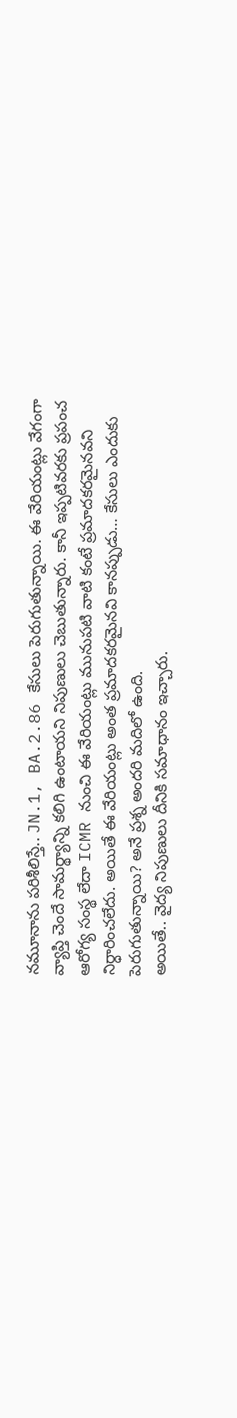నమూనాను పరిశీలిస్తే.. JN.1, BA.2.86 కేసులు పెరుగుతున్నాయి. ఈ వేరియంట్లు వేగంగా వ్యాప్తి చెందే సామర్థ్యాన్ని కలిగి ఉంటాయని నిపుణులు చెబుతున్నారు. కానీ ఇప్పటివరకు ప్రపంచ ఆరోగ్య సంస్థ లేదా ICMR నుంచి ఈ వేరియంట్లు మునుపటి వాటి కంటే ప్రమాదకరమైనవని నిర్ధారించలేదు. అయితే ఈ వేరియంట్లు అంత ప్రమాదకరమైనవి కానప్పుడు… కేసులు ఎందుకు పెరుగుతున్నాయి? అనే ప్రశ్న అందరి మదిలో ఉంది.
అయితే.. వైద్య నిపుణులు దీనికి సమాధానం ఇచ్చారు.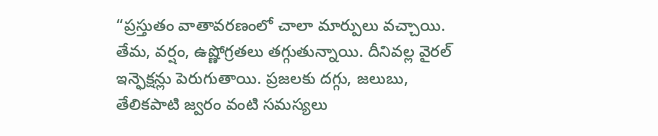“ప్రస్తుతం వాతావరణంలో చాలా మార్పులు వచ్చాయి. తేమ, వర్షం, ఉష్ణోగ్రతలు తగ్గుతున్నాయి. దీనివల్ల వైరల్ ఇన్ఫెక్షన్లు పెరుగుతాయి. ప్రజలకు దగ్గు, జలుబు, తేలికపాటి జ్వరం వంటి సమస్యలు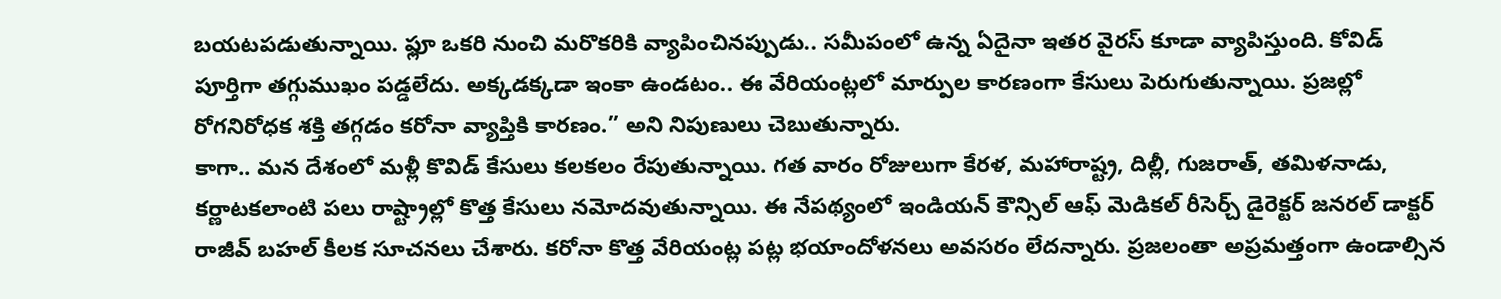బయటపడుతున్నాయి. ఫ్లూ ఒకరి నుంచి మరొకరికి వ్యాపించినప్పుడు.. సమీపంలో ఉన్న ఏదైనా ఇతర వైరస్ కూడా వ్యాపిస్తుంది. కోవిడ్ పూర్తిగా తగ్గుముఖం పడ్డలేదు. అక్కడక్కడా ఇంకా ఉండటం.. ఈ వేరియంట్లలో మార్పుల కారణంగా కేసులు పెరుగుతున్నాయి. ప్రజల్లో రోగనిరోధక శక్తి తగ్గడం కరోనా వ్యాప్తికి కారణం.” అని నిపుణులు చెబుతున్నారు.
కాగా.. మన దేశంలో మళ్లీ కొవిడ్ కేసులు కలకలం రేపుతున్నాయి. గత వారం రోజులుగా కేరళ, మహారాష్ట్ర, దిల్లీ, గుజరాత్, తమిళనాడు, కర్ణాటకలాంటి పలు రాష్ట్రాల్లో కొత్త కేసులు నమోదవుతున్నాయి. ఈ నేపథ్యంలో ఇండియన్ కౌన్సిల్ ఆఫ్ మెడికల్ రీసెర్చ్ డైరెక్టర్ జనరల్ డాక్టర్ రాజీవ్ బహల్ కీలక సూచనలు చేశారు. కరోనా కొత్త వేరియంట్ల పట్ల భయాందోళనలు అవసరం లేదన్నారు. ప్రజలంతా అప్రమత్తంగా ఉండాల్సిన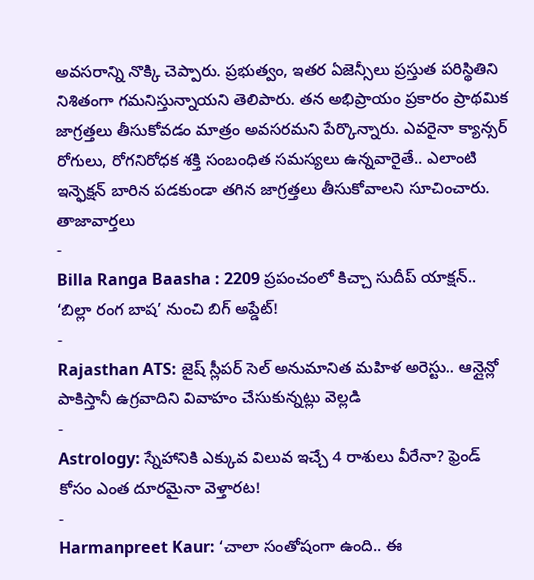అవసరాన్ని నొక్కి చెప్పారు. ప్రభుత్వం, ఇతర ఏజెన్సీలు ప్రస్తుత పరిస్థితిని నిశితంగా గమనిస్తున్నాయని తెలిపారు. తన అభిప్రాయం ప్రకారం ప్రాథమిక జాగ్రత్తలు తీసుకోవడం మాత్రం అవసరమని పేర్కొన్నారు. ఎవరైనా క్యాన్సర్ రోగులు, రోగనిరోధక శక్తి సంబంధిత సమస్యలు ఉన్నవారైతే.. ఎలాంటి ఇన్ఫెక్షన్ బారిన పడకుండా తగిన జాగ్రత్తలు తీసుకోవాలని సూచించారు.
తాజావార్తలు
-
Billa Ranga Baasha : 2209 ప్రపంచంలో కిచ్చా సుదీప్ యాక్షన్.. ‘బిల్లా రంగ బాష’ నుంచి బిగ్ అప్డేట్!
-
Rajasthan ATS: జైష్ స్లీపర్ సెల్ అనుమానిత మహిళ అరెస్టు.. ఆన్లైన్లో పాకిస్తానీ ఉగ్రవాదిని వివాహం చేసుకున్నట్లు వెల్లడి
-
Astrology: స్నేహానికి ఎక్కువ విలువ ఇచ్చే 4 రాశులు వీరేనా? ఫ్రెండ్ కోసం ఎంత దూరమైనా వెళ్తారట!
-
Harmanpreet Kaur: ‘చాలా సంతోషంగా ఉంది.. ఈ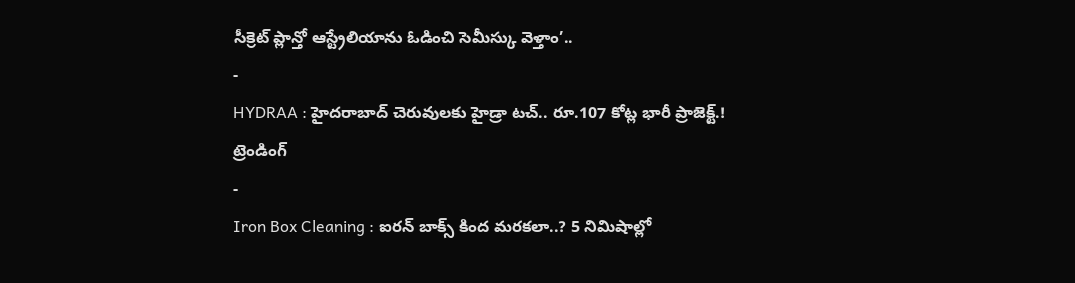సీక్రెట్ ప్లాన్తో ఆస్ట్రేలియాను ఓడించి సెమీస్కు వెళ్తాం’..
-
HYDRAA : హైదరాబాద్ చెరువులకు హైడ్రా టచ్.. రూ.107 కోట్ల భారీ ప్రాజెక్ట్.!
ట్రెండింగ్
-
Iron Box Cleaning : ఐరన్ బాక్స్ కింద మరకలా..? 5 నిమిషాల్లో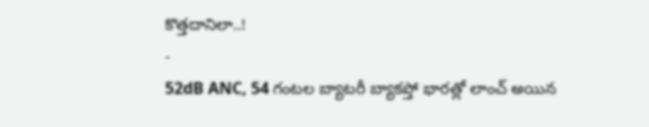కొత్తదానిలా..!
-
52dB ANC, 54 గంటల బ్యాటరీ బ్యాకప్తో భారత్లో లాంచ్ అయిన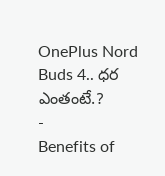OnePlus Nord Buds 4.. ధర ఎంతంటే.?
-
Benefits of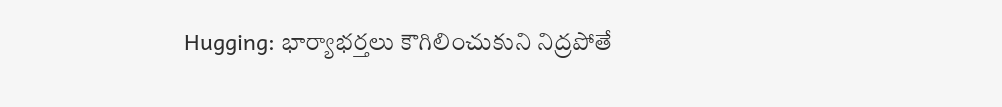Hugging: భార్యాభర్తలు కౌగిలించుకుని నిద్రపోతే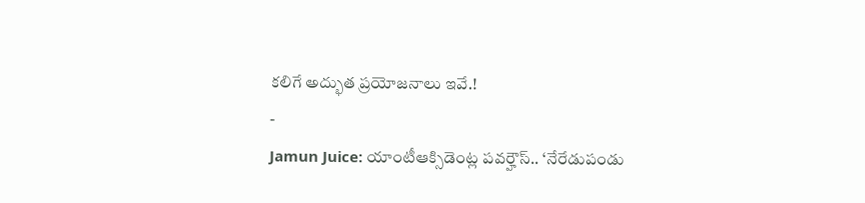కలిగే అద్భుత ప్రయోజనాలు ఇవే.!
-
Jamun Juice: యాంటీఆక్సిడెంట్ల పవర్హౌస్.. ‘నేరేడుపండు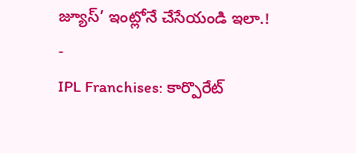జ్యూస్’ ఇంట్లోనే చేసేయండి ఇలా.!
-
IPL Franchises: కార్పొరేట్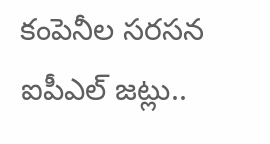కంపెనీల సరసన ఐపీఎల్ జట్లు..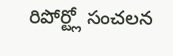రిపోర్ట్లో సంచలన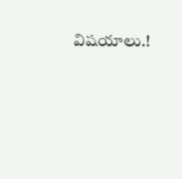విషయాలు.!